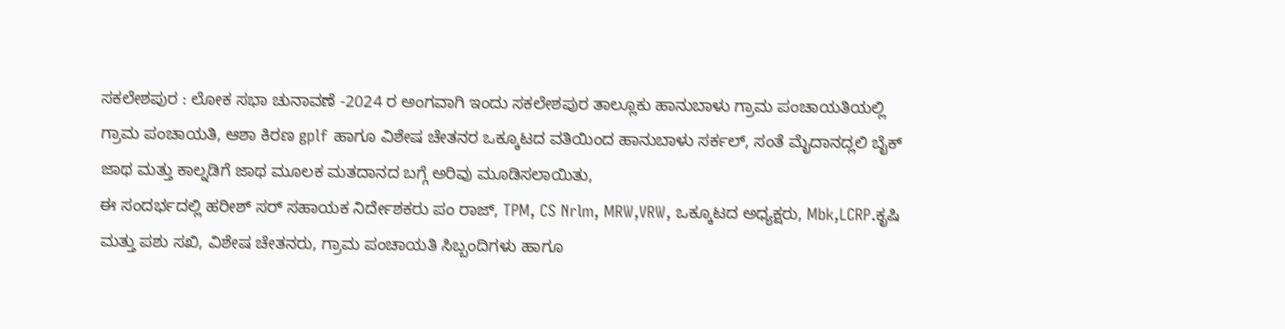ಸಕಲೇಶಪುರ : ಲೋಕ ಸಭಾ ಚುನಾವಣೆ -2024 ರ ಅಂಗವಾಗಿ ಇಂದು ಸಕಲೇಶಪುರ ತಾಲ್ಲೂಕು ಹಾನುಬಾಳು ಗ್ರಾಮ ಪಂಚಾಯತಿಯಲ್ಲಿ ಗ್ರಾಮ ಪಂಚಾಯತಿ, ಆಶಾ ಕಿರಣ gplf ಹಾಗೂ ವಿಶೇಷ ಚೇತನರ ಒಕ್ಕೂಟದ ವತಿಯಿಂದ ಹಾನುಬಾಳು ಸರ್ಕಲ್, ಸಂತೆ ಮೈದಾನದ್ಲಲಿ ಬೈಕ್ ಜಾಥ ಮತ್ತು ಕಾಲ್ನಡಿಗೆ ಜಾಥ ಮೂಲಕ ಮತದಾನದ ಬಗ್ಗೆ ಅರಿವು ಮೂಡಿಸಲಾಯಿತು,
ಈ ಸಂದರ್ಭದಲ್ಲಿ ಹರೀಶ್ ಸರ್ ಸಹಾಯಕ ನಿರ್ದೇಶಕರು ಪಂ ರಾಜ್, TPM, CS Nrlm, MRW,VRW, ಒಕ್ಕೂಟದ ಅಧ್ಯಕ್ಷರು, Mbk,LCRP.ಕೃಷಿ ಮತ್ತು ಪಶು ಸಖಿ, ವಿಶೇಷ ಚೇತನರು, ಗ್ರಾಮ ಪಂಚಾಯತಿ ಸಿಬ್ಬಂದಿಗಳು ಹಾಗೂ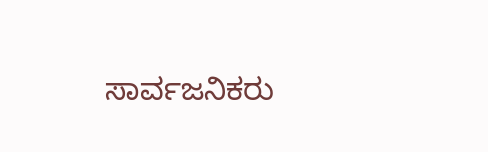ಸಾರ್ವಜನಿಕರು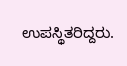ಉಪಸ್ಥಿತರಿದ್ದರು.